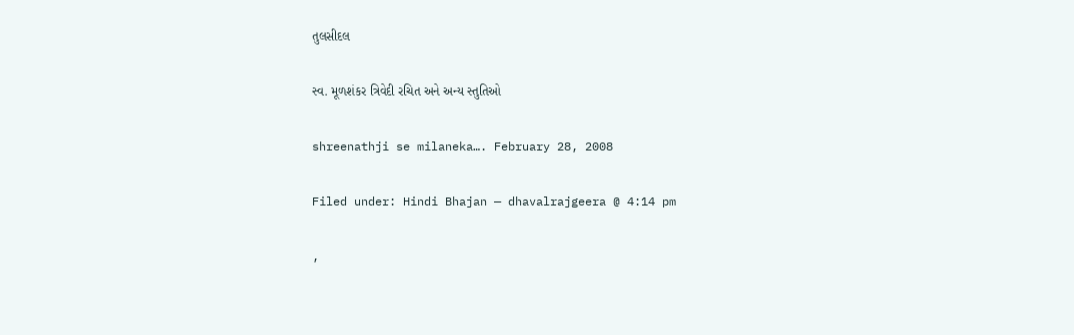તુલસીદલ

સ્વ. મૂળશંકર ત્રિવેદી રચિત અને અન્ય સ્તુતિઓ

shreenathji se milaneka…. February 28, 2008

Filed under: Hindi Bhajan — dhavalrajgeera @ 4:14 pm

,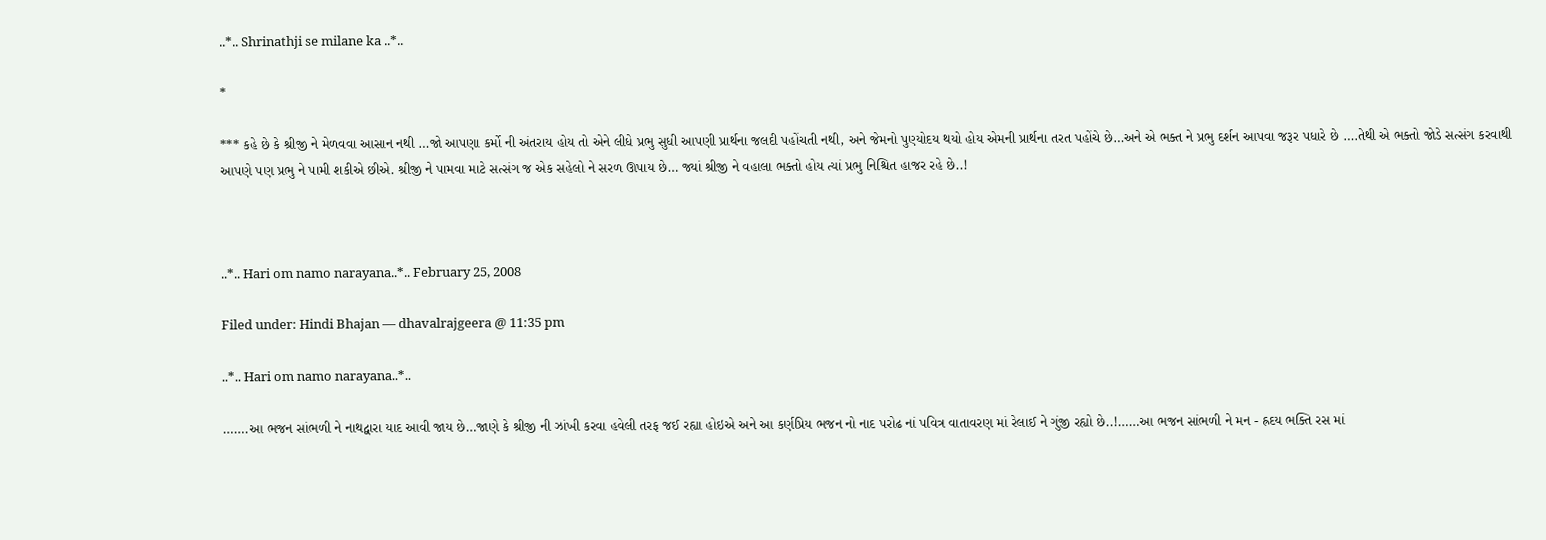..*.. Shrinathji se milane ka ..*..

*

*** કહે છે કે શ્રીજી ને મેળવવા આસાન નથી …જો આપણા કર્મો ની અંતરાય હોય તો એને લીધે પ્રભુ સુધી આપણી પ્રાર્થના જલદી પહોંચતી નથી, અને જેમનો પુણ્યોદય થયો હોય એમની પ્રાર્થના તરત પહોંચે છે…અને એ ભક્ત ને પ્રભુ દર્શન આપવા જરૂર પધારે છે ….તેથી એ ભક્તો જોડે સત્સંગ કરવાથી આપણે પણ પ્રભુ ને પામી શકીએ છીએ. શ્રીજી ને પામવા માટે સત્સંગ જ એક સહેલો ને સરળ ઊપાય છે… જ્યાં શ્રીજી ને વહાલા ભક્તો હોય ત્યાં પ્રભુ નિશ્ચિત હાજર રહે છે..!



..*.. Hari om namo narayana..*.. February 25, 2008

Filed under: Hindi Bhajan — dhavalrajgeera @ 11:35 pm

..*.. Hari om namo narayana..*..

…….આ ભજન સાંભળી ને નાથદ્વારા યાદ આવી જાય છે…જાણે કે શ્રીજી ની ઝાંખી કરવા હવેલી તરફ જઈ રહ્યા હોઇએ અને આ કર્ણપ્રિય ભજન નો નાદ પરોઢ નાં પવિત્ર વાતાવરણ માં રેલાઈ ને ગુંજી રહ્યો છે..!……આ ભજન સાંભળી ને મન - હ્રદય ભક્તિ રસ માં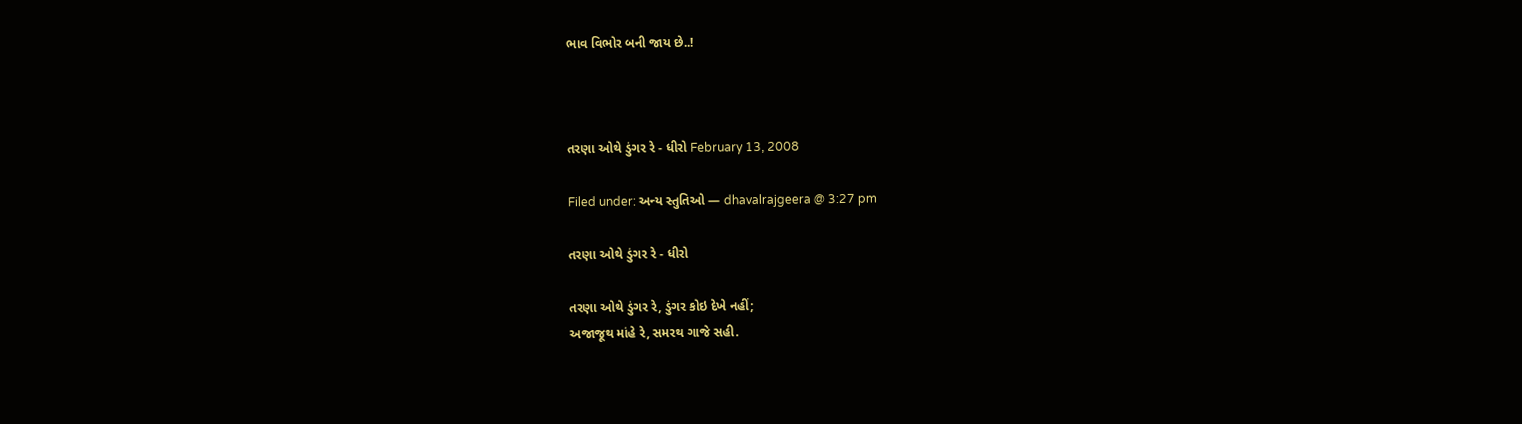ભાવ વિભોર બની જાય છે..!



તરણા ઓથે ડુંગર રે - ધીરો February 13, 2008

Filed under: અન્ય સ્તુતિઓ — dhavalrajgeera @ 3:27 pm

તરણા ઓથે ડુંગર રે - ધીરો

તરણા ઓથે ડુંગર રે, ડુંગર કોઇ દેખે નહીં;
અજાજૂથ માંહે રે, સમરથ ગાજે સહી.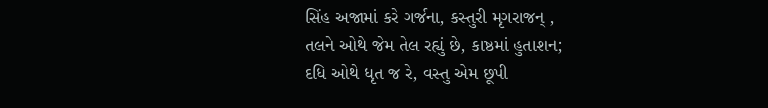સિંહ અજામાં કરે ગર્જના, કસ્તુરી મૃગરાજન્ ,
તલને ઓથે જેમ તેલ રહ્યું છે, કાષ્ઠમાં હુતાશન;
દધિ ઓથે ધૃત જ રે, વસ્તુ એમ છૂપી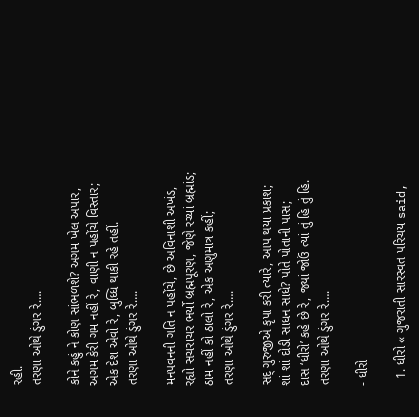રહી.
તરણા ઓથે ડુંગર રે….

કોને કહું ને કોણ સાંભળશે? અગમ ખેલ અપાર,
અગમ કેરી ગમ નહીં રે, વાણી ન પહોંચે વિસ્તાર;
એક દેશ એવો રે, બુધ્ધિ થાકી રહે તહીં.
તરણા ઓથે ડુંગર રે….

મનપવનની ગતિ ન પહોંચે, છે અવિનાશી અખંડ,
રહ્યો સચરાચર ભર્યો બ્રહ્મપૂરણ, જેણે રચ્યાં બ્રહ્માંડ;
ઠામ નહીં કો ઠાલો રે, એક અણુમાત્ર કહીં;
તરણા ઓથે ડુંગર રે….

સદ્ ગુરુજીએ કૃપા કરી ત્યારે, આપ થયા પ્રકાશ;
શાં શાં દોડી સાધન સાધે? પોતે પોતાની પાસ;
દાસ ‘ધીરો’ કહે છે રે, જ્યાં જોઉં ત્યાં તું હિ તું હિ.
તરણા ઓથે ડુંગર રે….

- ધીરો

  1. ધીરો « ગુજરાતી સારસ્વત પરિચય said,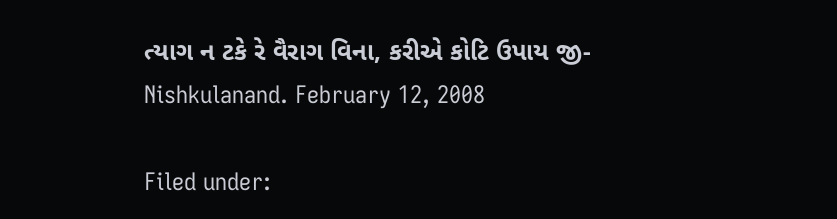ત્યાગ ન ટકે રે વૈરાગ વિના, કરીએ કોટિ ઉપાય જી- Nishkulanand. February 12, 2008

Filed under: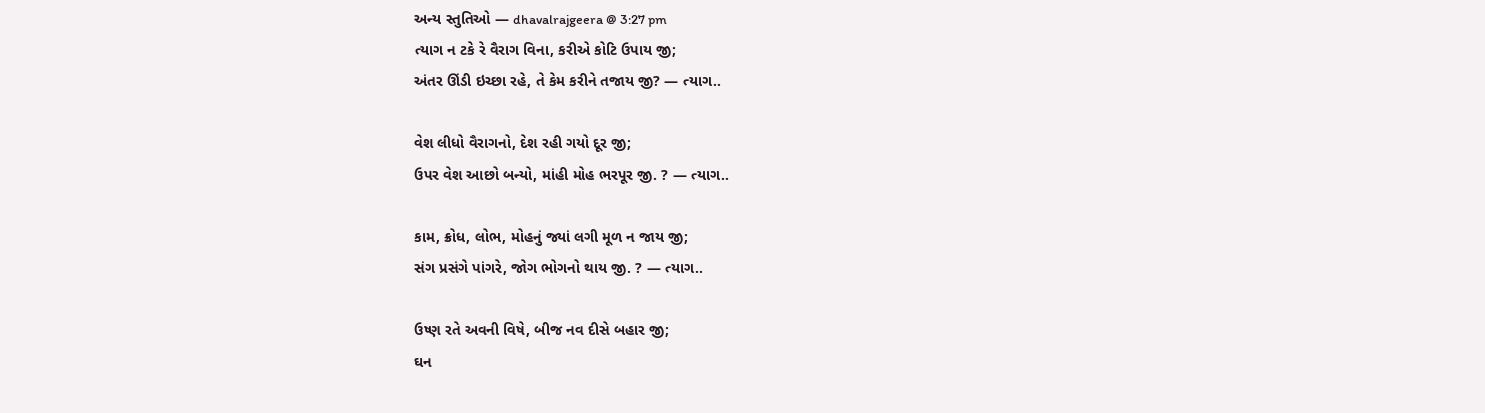અન્ય સ્તુતિઓ — dhavalrajgeera @ 3:27 pm
ત્યાગ ન ટકે રે વૈરાગ વિના, કરીએ કોટિ ઉપાય જી;
અંતર ઊંડી ઇચ્છા રહે, તે કેમ કરીને તજાય જી? — ત્યાગ..

વેશ લીધો વૈરાગનો, દેશ રહી ગયો દૂર જી;
ઉપર વેશ આછો બન્યો, માંહી મોહ ભરપૂર જી. ? — ત્યાગ..

કામ, ક્રોધ, લોભ, મોહનું જ્યાં લગી મૂળ ન જાય જી;
સંગ પ્રસંગે પાંગરે, જોગ ભોગનો થાય જી. ? — ત્યાગ..

ઉષ્ણ રતે અવની વિષે, બીજ નવ દીસે બહાર જી;
ઘન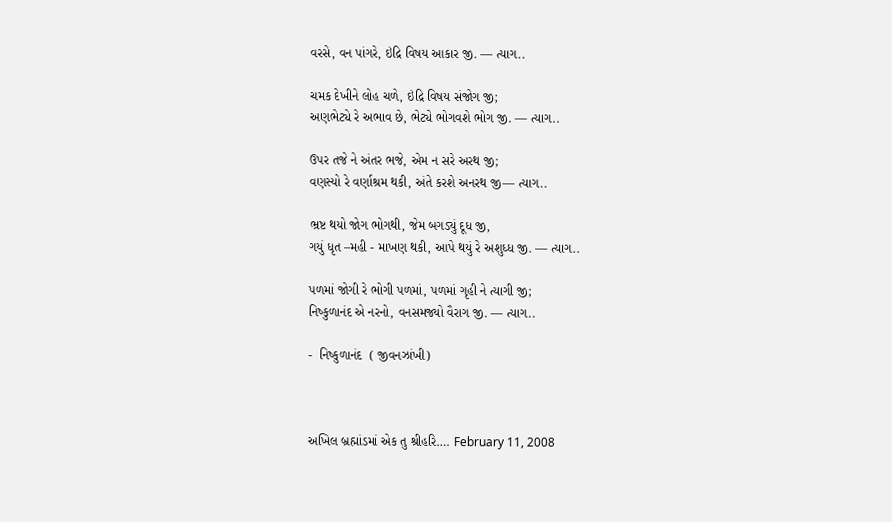વરસે, વન પાંગરે, ઇંદ્રિ વિષય આકાર જી. — ત્યાગ..

ચમક દેખીને લોહ ચળે, ઇંદ્રિ વિષય સંજોગ જી;
અણભેટ્યે રે અભાવ છે, ભેટ્યે ભોગવશે ભોગ જી. — ત્યાગ..

ઉપર તજે ને અંતર ભજે, એમ ન સરે અરથ જી;
વણસ્યો રે વર્ણાશ્રમ થકી, અંતે કરશે અનરથ જી— ત્યાગ..

ભ્રષ્ટ થયો જોગ ભોગથી, જેમ બગડ્યું દૂધ જી,
ગયું ધૃત –મહી - માખણ થકી, આપે થયું રે અશુધ્ધ જી. — ત્યાગ..

પળમાં જોગી રે ભોગી પળમાં, પળમાં ગૃહી ને ત્યાગી જી;
નિષ્કુળાનંદ એ નરનો, વનસમજ્યો વૈરાગ જી. — ત્યાગ..

-  નિષ્કુળાનંદ  ( જીવનઝાંખી)



અખિલ બ્રહ્માંડમાં એક તુ શ્રીહરિ…. February 11, 2008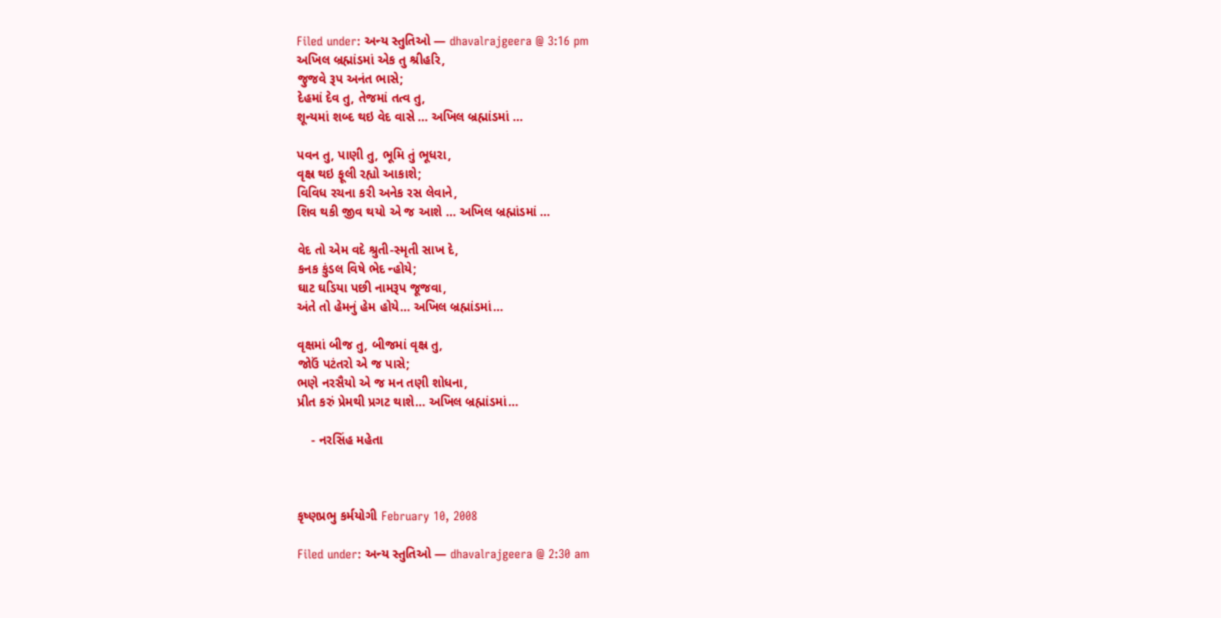Filed under: અન્ય સ્તુતિઓ — dhavalrajgeera @ 3:16 pm
અખિલ બ્રહ્માંડમાં એક તુ શ્રીહરિ,
જુજવે રૂપ અનંત ભાસે;
દેહમાં દેવ તુ, તેજમાં તત્વ તુ,
શૂન્યમાં શબ્દ થઇ વેદ વાસે … અખિલ બ્રહ્માંડમાં …

પવન તુ, પાણી તુ, ભૂમિ તું ભૂધરા,
વૃક્ષ્ર થઇ ફૂલી રહ્યો આકાશે;
વિવિધ રચના કરી અનેક રસ લેવાને,
શિવ થકી જીવ થયો એ જ આશે … અખિલ બ્રહ્માંડમાં …

વેદ તો એમ વદે શ્રુતી-સ્મૃતી સાખ દે,
કનક કુંડલ વિષે ભેદ ન્હોયે;
ઘાટ ઘડિયા પછી નામરૂપ જૂજવા,
અંતે તો હેમનું હેમ હોયે… અખિલ બ્રહ્માંડમાં…

વૃક્ષમાં બીજ તુ, બીજમાં વૃક્ષ્ર તુ,
જોઉં પટંતરો એ જ પાસે;
ભણે નરસૈયો એ જ મન તણી શોધના,
પ્રીત કરું પ્રેમથી પ્રગટ થાશે… અખિલ બ્રહ્માંડમાં…

    - નરસિંહ મહેતા



કૃષ્ણપ્રભુ કર્મયોગી February 10, 2008

Filed under: અન્ય સ્તુતિઓ — dhavalrajgeera @ 2:30 am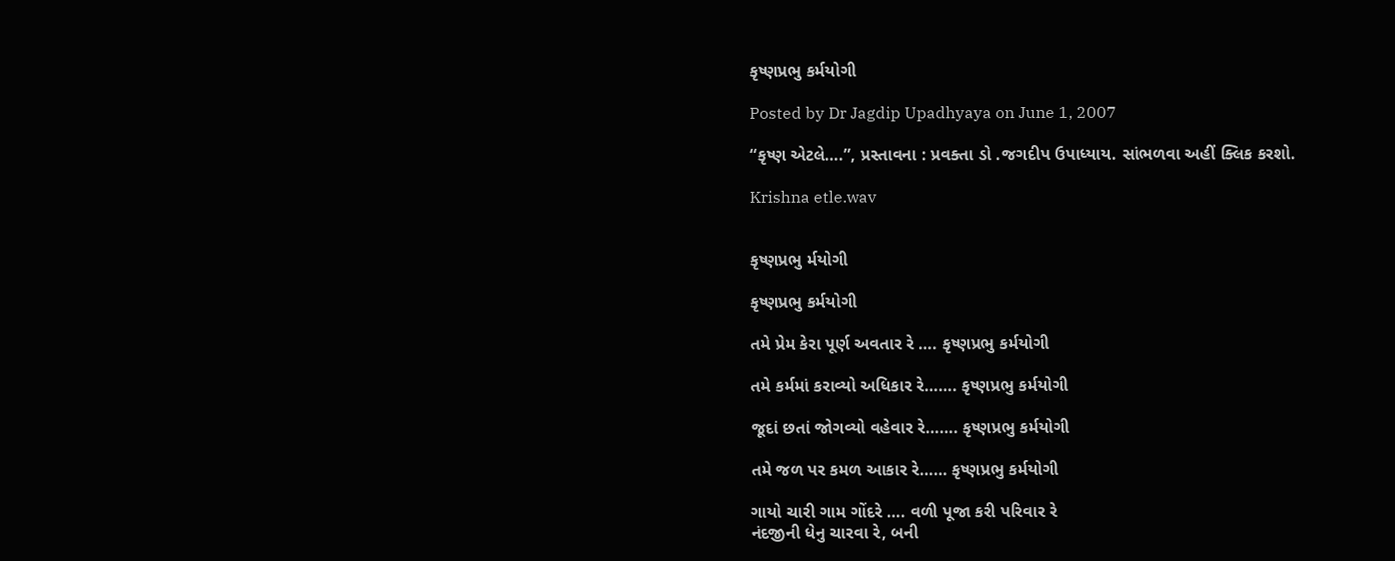કૃષ્ણપ્રભુ કર્મયોગી

Posted by Dr Jagdip Upadhyaya on June 1, 2007

“કૃષ્ણ એટલે….”, પ્રસ્તાવના : પ્રવક્તા ડો .જગદીપ ઉપાધ્યાય. સાંભળવા અહીં ક્લિક કરશો.

Krishna etle.wav


કૃષ્ણપ્રભુ ર્મયોગી

કૃષ્ણપ્રભુ કર્મયોગી

તમે પ્રેમ કેરા પૂર્ણ અવતાર રે …. કૃષ્ણપ્રભુ કર્મયોગી

તમે કર્મમાં કરાવ્યો અધિકાર રે……. કૃષ્ણપ્રભુ કર્મયોગી

જૂદાં છતાં જોગવ્યો વહેવાર રે……. કૃષ્ણપ્રભુ કર્મયોગી

તમે જળ પર કમળ આકાર રે…… કૃષ્ણપ્રભુ કર્મયોગી

ગાયો ચારી ગામ ગોંદરે …. વળી પૂજા કરી પરિવાર રે
નંદજીની ધેનુ ચારવા રે, બની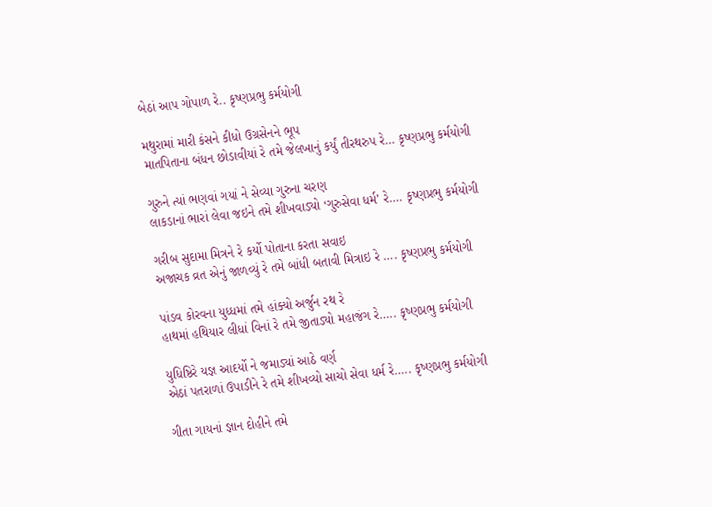બેઠાં આપ ગોપાળ રે.. કૃષ્ણપ્રભુ કર્મયોગી

મથુરામાં મારી કંસને કીધો ઉગ્રસેનને ભૂપ
માતપિતાના બંધન છોડાવીયાં રે તમે જેલખાનું કર્યું તીરથરુપ રે… કૃષ્ણપ્રભુ કર્મયોગી

ગુરુને ત્યાં ભણવાં ગયાં ને સેવ્યા ગુરુના ચરણ
લાકડાનાં ભારાં લેવા જઇને તમે શીખવાડ્યો ‘ગુરુસેવા ધર્મ’ રે…. કૃષ્ણપ્રભુ કર્મયોગી

ગરીબ સુદામા મિત્રને રે કર્યો પોતાના કરતા સવાઇ
અજાચક વ્રત એનું જાળવ્યું રે તમે બાંધી બતાવી મિત્રાઇ રે …. કૃષ્ણપ્રભુ કર્મયોગી

પાંડવ કોરવના યુધ્ધમાં તમે હાંક્યો અર્જુન રથ રે
હાથમાં હથિયાર લીધાં વિનાં રે તમે જીતાડ્યો મહાજંગ રે….. કૃષ્ણપ્રભુ કર્મયોગી

યુધિષ્ઠિરે યજ્ઞ આદર્યો ને જમાડ્યાં આઠે વર્ણ
એઠાં પતરાળાં ઉપાડીને રે તમે શીખવ્યો સાચો સેવા ધર્મ રે….. કૃષ્ણપ્રભુ કર્મયોગી

ગીતા ગાયનાં જ્ઞાન દોહીને તમે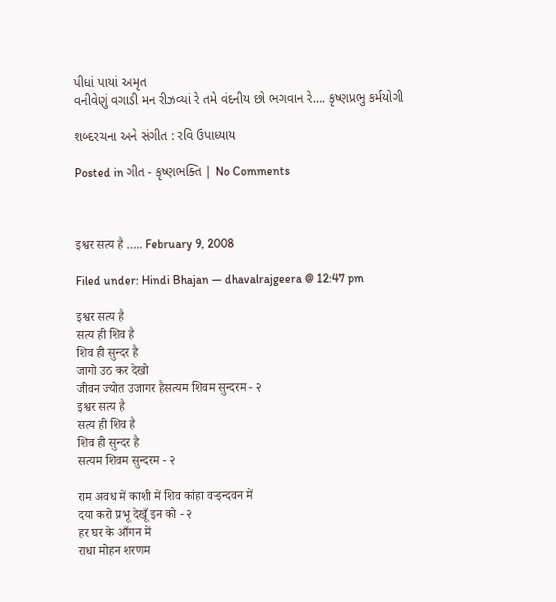પીધાં પાયાં અમૃત
વનીવેણું વગાડી મન રીઝવ્યાં રે તમે વંદનીય છો ભગવાન રે…. કૃષ્ણપ્રભુ કર્મયોગી

શબ્દરચના અને સંગીત : રવિ ઉપાધ્યાય

Posted in ગીત - કૃષ્ણભક્તિ | No Comments



इश्वर सत्य है ….. February 9, 2008

Filed under: Hindi Bhajan — dhavalrajgeera @ 12:47 pm

इश्वर सत्य है
सत्य ही शिव है
शिव ही सुन्दर है
जागो उठ कर देखो
जीवन ज्योत उजागर हैसत्यम शिवम सुन्दरम - २
इश्वर सत्य है
सत्य ही शिव है
शिव ही सुन्दर है
सत्यम शिवम सुन्दरम - २

राम अवध में काशी में शिव कांहा वर्‍इन्दवन में
दया करो प्रभू देखूँ इन को - २
हर घर के आँगन में
राधा मोहन शरणम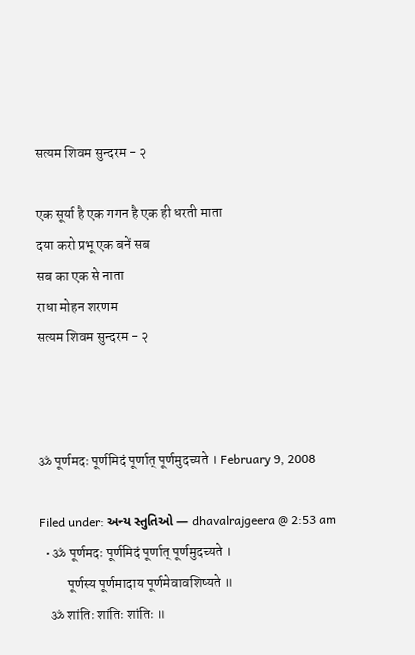सत्यम शिवम सुन्दरम - २

एक सूर्या है एक गगन है एक ही धरती माता
दया करो प्रभू एक बनें सब
सब का एक से नाता
राधा मोहन शरणम
सत्यम शिवम सुन्दरम - २



ॐ पूर्णमदः पूर्णमिदं पूर्णात् पूर्णमुदच्यते । February 9, 2008

Filed under: અન્ય સ્તુતિઓ — dhavalrajgeera @ 2:53 am
  • ॐ पूर्णमदः पूर्णमिदं पूर्णात् पूर्णमुदच्यते ।
          पूर्णस्य पूर्णमादाय पूर्णमेवावशिष्यते ॥
    ॐ शांतिः शांतिः शांतिः ॥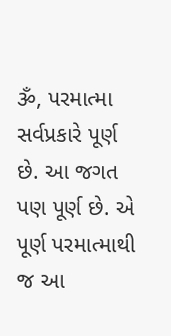ૐ, પરમાત્મા સર્વપ્રકારે પૂર્ણ છે. આ જગત પણ પૂર્ણ છે. એ પૂર્ણ પરમાત્માથી જ આ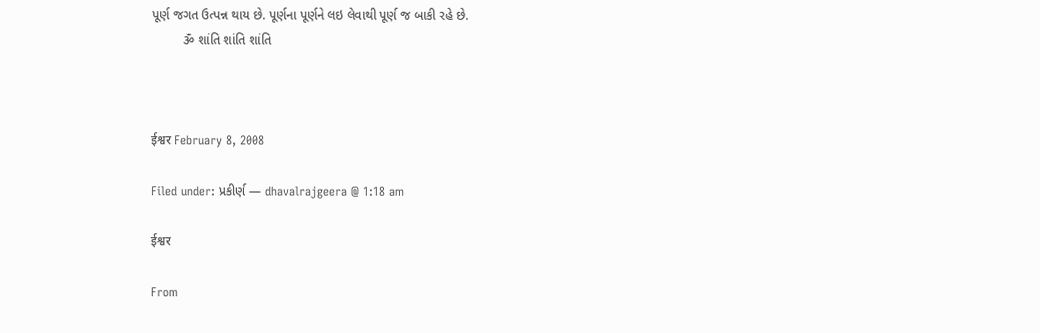પૂર્ણ જગત ઉત્પન્ન થાય છે. પૂર્ણના પૂર્ણને લઇ લેવાથી પૂર્ણ જ બાકી રહે છે.
         ૐ શાંતિ શાંતિ શાંતિ



ईश्वर February 8, 2008

Filed under: પ્રકીર્ણ — dhavalrajgeera @ 1:18 am

ईश्वर

From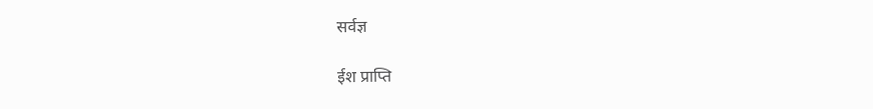सर्वज्ञ

ईश प्राप्ति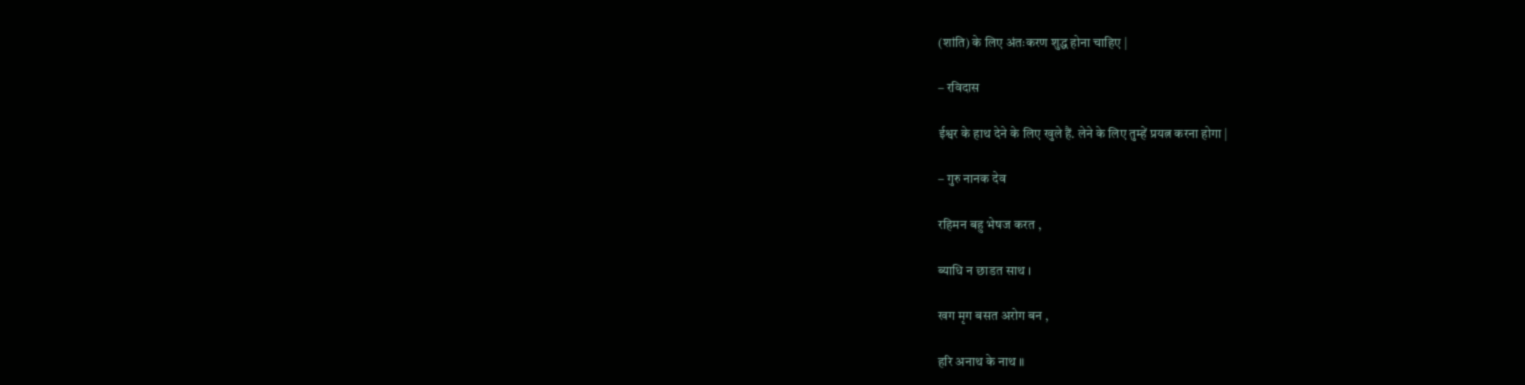(शांति) के लिए अंतःकरण शुद्ध होना चाहिए |

– रविदास

ईश्वर के हाथ देने के लिए खुले हैं. लेने के लिए तुम्हें प्रयत्न करना होगा |

– गुरु नानक देव

रहिमन बहु भेषज करत ,

ब्याधि न छाडत साथ ।

खग मृग बसत अरोग बन ,

हरि अनाथ के नाथ ॥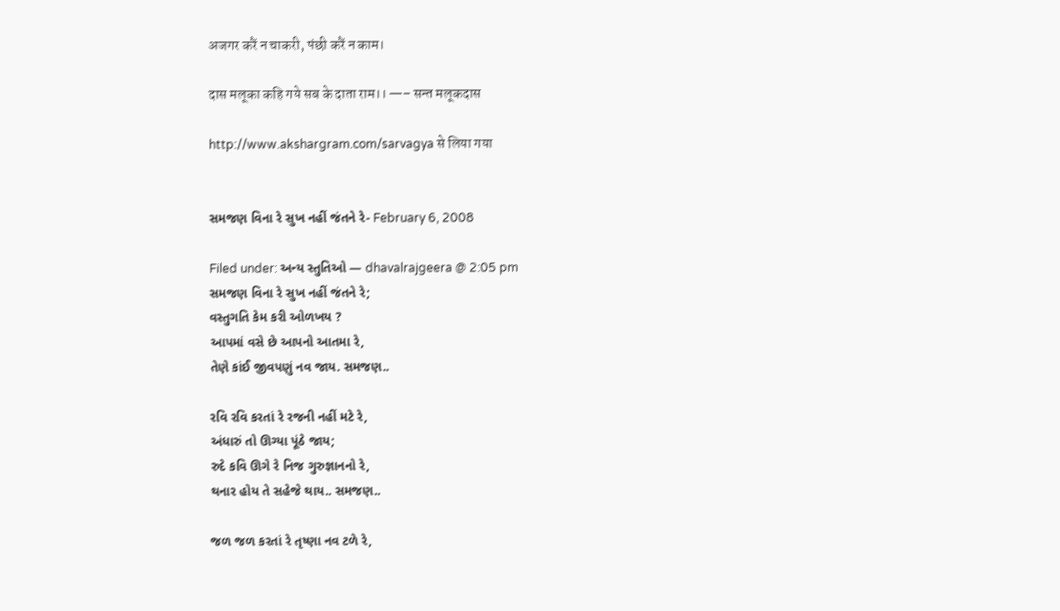अजगर करैं न चाकरी, पंछी करैं न काम।

दास मलूका कहि गये सब के दाता राम।। —– सन्त मलूकदास

http://www.akshargram.com/sarvagya से लिया गया


સમજણ વિના રે સુખ નહીં જંતને રે- February 6, 2008

Filed under: અન્ય સ્તુતિઓ — dhavalrajgeera @ 2:05 pm
સમજણ વિના રે સુખ નહીં જંતને રે;
વસ્તુગતિ કેમ કરી ઓળખય ?
આપમાં વસે છે આપનો આતમા રે,
તેણે કાંઈ જીવપણું નવ જાય. સમજણ..

રવિ રવિ કરતાં રે રજની નહીં મટે રે,
અંધારું તો ઊગ્યા પૂંઠે જાય;
રુદે કવિ ઊગે રે નિજ ગુરુજ્ઞાનનો રે,
થનાર હોય તે સહેજે થાય.. સમજણ..

જળ જળ કરતાં રે તૃષ્ણા નવ ટળે રે,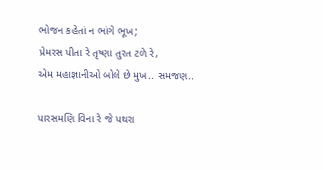ભોજન કહેતાં ન ભાંગે ભૂખ;
પ્રેમરસ પીતા રે તૃષ્ણા તુરત ટળે રે,
એમ મહાજ્ઞાનીઓ બોલે છે મુખ.. સમજણ..

પારસમણિ વિના રે જે પથરા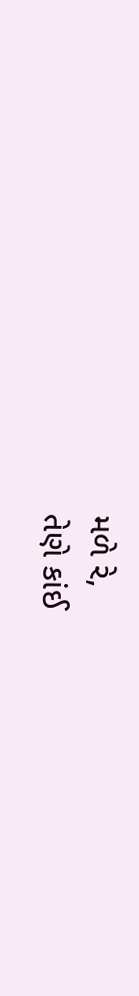મળે રે,
તેણે કાંઈ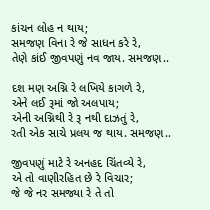કાંચન લોહ ન થાય;
સમજણ વિના રે જે સાધન કરે રે,
તેણે કાંઈ જીવપણું નવ જાય. સમજણ..

દશ મણ અગ્નિ રે લખિયે કાગળે રે,
એને લઈ રૂમાં જો અલપાય;
એની અગ્નિથી રે રૂ નથી દાઝતું રે,
રતી એક સાચે પ્રલય જ થાય. સમજણ..

જીવપણું માટે રે અનહદ ચિંતવ્યે રે,
એ તો વાણીરહિત છે રે વિચાર;
જે જે નર સમજ્યા રે તે તો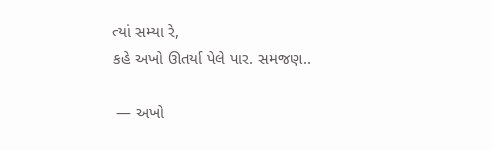ત્યાં સમ્યા રે,
કહે અખો ઊતર્યા પેલે પાર. સમજણ..

 — અખો